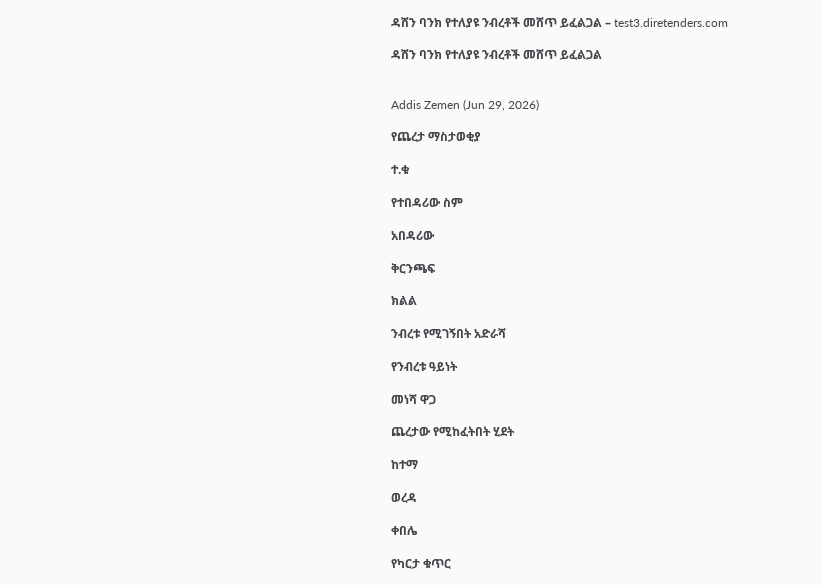ዳሸን ባንክ የተለያዩ ንብረቶች መሸጥ ይፈልጋል – test3.diretenders.com

ዳሸን ባንክ የተለያዩ ንብረቶች መሸጥ ይፈልጋል


Addis Zemen (Jun 29, 2026)

የጨረታ ማስታወቂያ

ተ.ቁ

የተበዳሪው ስም

አበዳሪው

ቅርንጫፍ

ክልል

ንብረቱ የሚገኝበት አድራሻ

የንብረቱ ዓይነት

መነሻ ዋጋ

ጨረታው የሚከፈትበት ሂደት

ከተማ

ወረዳ

ቀበሌ

የካርታ ቁጥር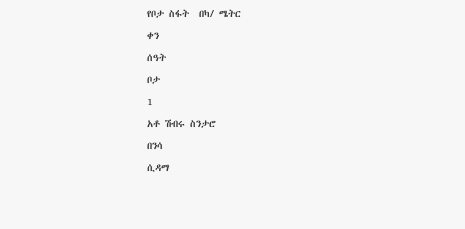የቦታ ስፋት  በካ/ ሜትር

ቀን

ሰዓት

ቦታ

1

አቶ ሽብሩ ስንታሮ

በንሳ

ሲዳማ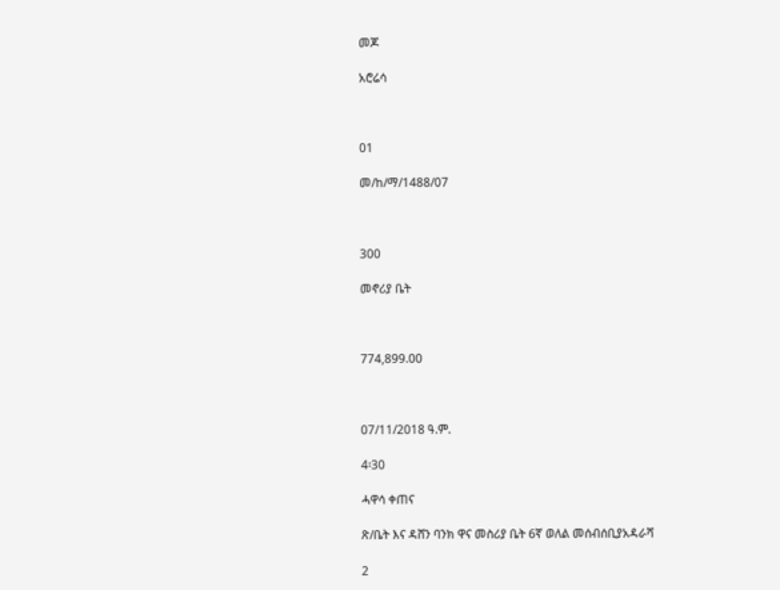መጆ

አሮሬሳ



01

መ/ከ/ማ/1488/07



300

መኖሪያ ቤት



774,899.00



07/11/2018 ዓ.ም.

4፡30

ሓዋሳ ቀጠና

ጽ/ቤት እና ዳሸን ባንክ ዋና መስሪያ ቤት 6ኛ ወለል መሰብሰቢያአዳራሻ

2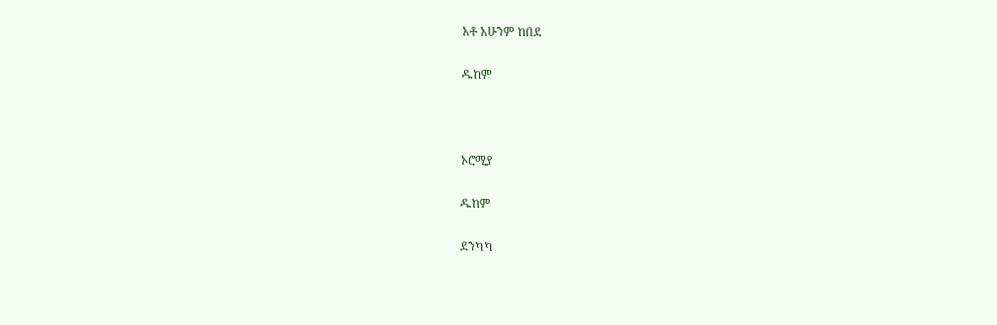አቶ አሁንም ከበደ

ዱከም



ኦሮሚያ

ዱከም

ደንካካ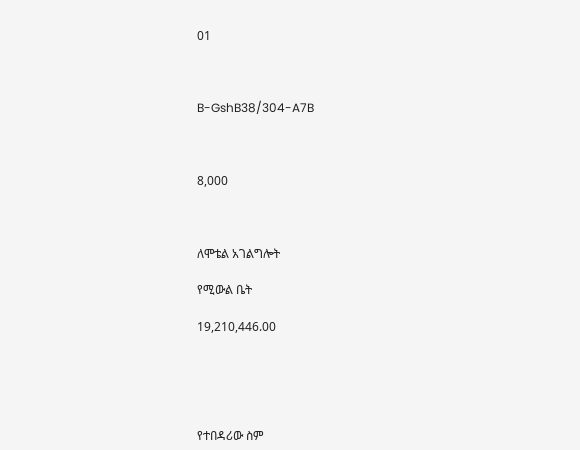01



B-GshB38/304-A7B



8,000



ለሞቴል አገልግሎት

የሚውል ቤት

19,210,446.00





የተበዳሪው ስም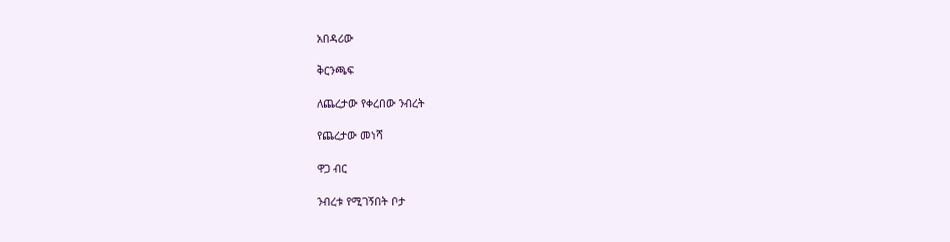አበዳሪው

ቅርንጫፍ

ለጨረታው የቀረበው ንብረት

የጨረታው መነሻ

ዋጋ ብር

ንብረቱ የሚገኝበት ቦታ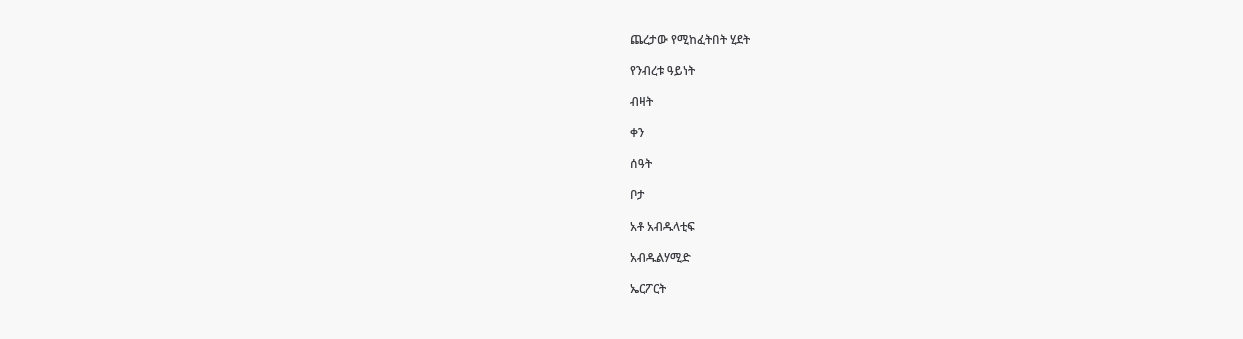ጨረታው የሚከፈትበት ሂደት

የንብረቱ ዓይነት

ብዛት

ቀን

ሰዓት

ቦታ

አቶ አብዱላቲፍ

አብዱልሃሚድ

ኤርፖርት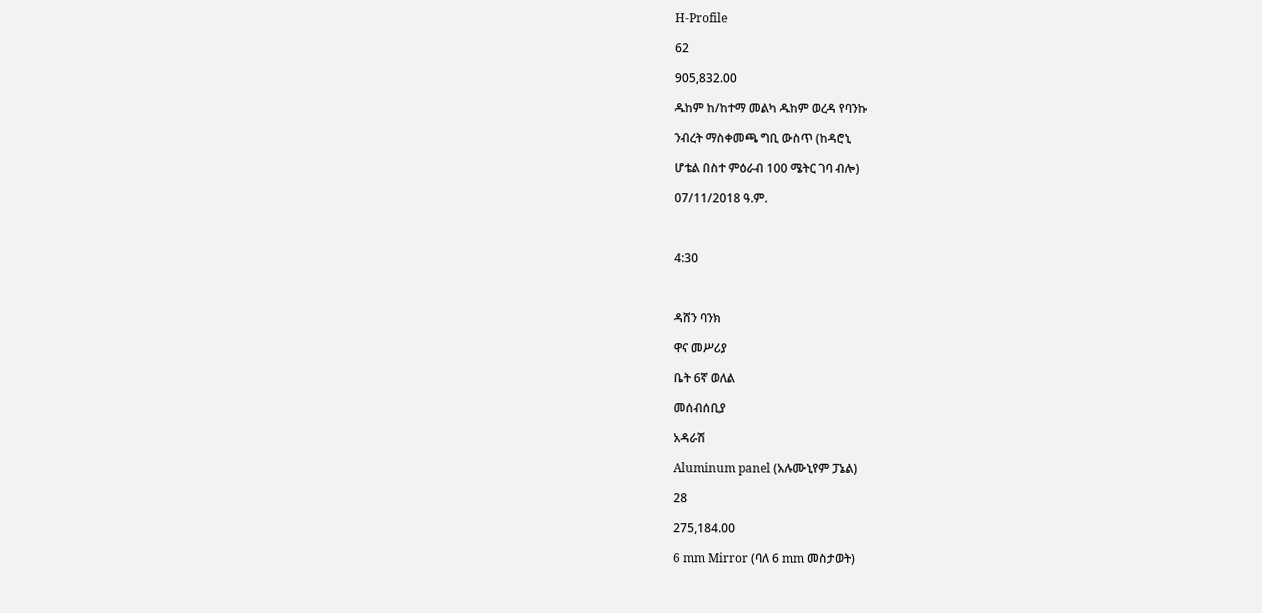H-Profile

62

905,832.00

ዱከም ከ/ከተማ መልካ ዱከም ወረዳ የባንኩ

ንብረት ማስቀመጫ ግቢ ውስጥ (ከዳሮኒ

ሆቴል በስተ ምዕራብ 100 ሜትር ገባ ብሎ)

07/11/2018 ዓ.ም.



4:30



ዳሸን ባንክ

ዋና መሥሪያ

ቤት 6ኛ ወለል

መሰብሰቢያ

አዳራሽ

Aluminum panel (አሉሙኒየም ፓኔል)

28

275,184.00

6 mm Mirror (ባለ 6 mm መስታወት)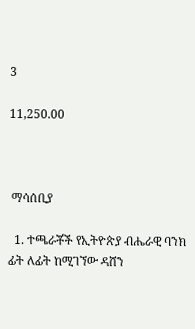3

11,250.00



 ማሳሰቢያ

  1. ተጫራቾች የኢትዮጵያ ብሔራዊ ባንክ ፊት ለፊት ከሚገኘው ዳሸን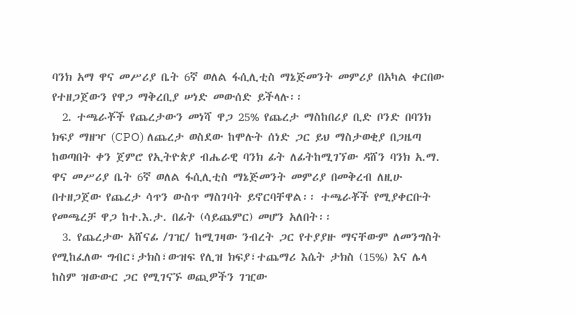ባንክ አማ ዋና መሥሪያ ቤት 6ኛ ወለል ፋሲሊቲስ ማኔጅመንት መምሪያ በአካል ቀርበው የተዘጋጀውን የዋጋ ማቅረቢያ ሠነድ መውሰድ ይችላሉ፡፡
  2. ተጫራቾች የጨረታውን መነሻ ዋጋ 25% የጨረታ ማስከበሪያ ቢድ ቦንድ በባንክ ክፍያ ማዘዣ (CPO) ለጨረታ ወስደው ከሞሉት ሰነድ ጋር ይህ ማስታወቂያ በጋዜጣ ከወጣበት ቀን ጀምሮ የኢትዮጵያ ብሔራዊ ባንክ ፊት ለፊትከሚገኘው ዳሸን ባንክ አ.ማ. ዋና መሥሪያ ቤት 6ኛ ወለል ፋሲሊቲስ ማኔጅመንት መምሪያ በመቅረብ ለዚሁ በተዘጋጀው የጨረታ ሳጥን ውስጥ ማስገባት ይኖርባቸዋል፡፡ ተጫራቾች የሚያቀርቡት የመጫረቻ ዋጋ ከተ.እ.ታ. በፊት (ሳይጨምር) መሆን አለበት፡፡
  3. የጨረታው አሸናፊ /ገዢ/ ከሚገዛው ንብረት ጋር የተያያዙ ማናቸውም ለመንግስት የሚከፈለው ግብር፣ታክስ፣ውዝፍ የሊዝ ክፍያ፣ተጨማሪ እሴት ታክስ (15%) እና ሌላ ከስም ዝውውር ጋር የሚገናኙ ወጪዎችን ገዢው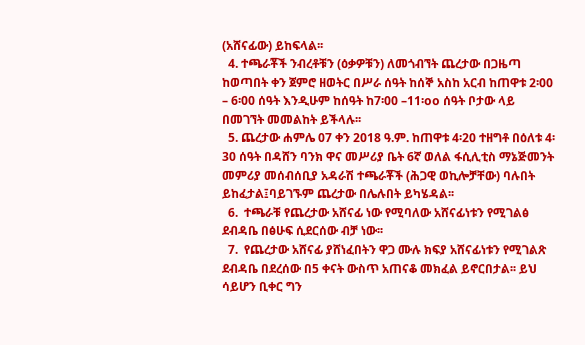(አሸናፊው) ይከፍላል፡፡
  4. ተጫራቾች ንብረቶቹን (ዕቃዎቹን) ለመጎብኘት ጨረታው በጋዜጣ ከወጣበት ቀን ጀምሮ ዘወትር በሥራ ሰዓት ከሰኞ አስከ አርብ ከጠዋቱ 2፡00 – 6፡00 ሰዓት እንዲሁም ከሰዓት ከ7፡00 –11፡oo ሰዓት ቦታው ላይ በመገኘት መመልከት ይችላሉ፡፡
  5. ጨረታው ሐምሌ 07 ቀን 2018 ዓ.ም. ከጠዋቱ 4፡20 ተዘግቶ በዕለቱ 4፡30 ሰዓት በዳሸን ባንክ ዋና መሥሪያ ቤት 6ኛ ወለል ፋሲሊቲስ ማኔጅመንት መምሪያ መሰብሰቢያ አዳራሽ ተጫራቾች (ሕጋዊ ወኪሎቻቸው) ባሉበት ይከፈታል፤ባይገኙም ጨረታው በሌሉበት ይካሄዳል፡፡
  6.  ተጫራቹ የጨረታው አሸናፊ ነው የሚባለው አሸናፊነቱን የሚገልፅ ደብዳቤ በፅሁፍ ሲደርሰው ብቻ ነው፡፡
  7.  የጨረታው አሸናፊ ያሸነፈበትን ዋጋ ሙሉ ክፍያ አሸናፊነቱን የሚገልጽ ደብዳቤ በደረሰው በ5 ቀናት ውስጥ አጠናቆ መክፈል ይኖርበታል፡፡ ይህ ሳይሆን ቢቀር ግን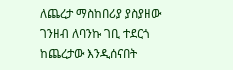ለጨረታ ማስከበሪያ ያስያዘው ገንዘብ ለባንኩ ገቢ ተደርጎ ከጨረታው እንዲሰናበት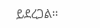ይደረጋል፡፡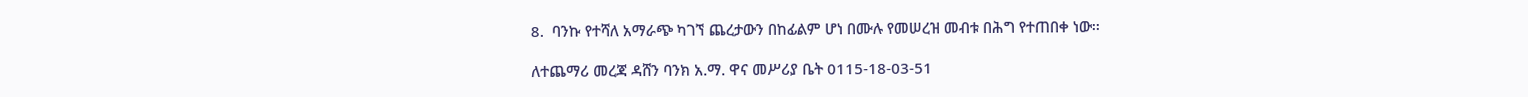8.  ባንኩ የተሻለ አማራጭ ካገኘ ጨረታውን በከፊልም ሆነ በሙሉ የመሠረዝ መብቱ በሕግ የተጠበቀ ነው፡፡

ለተጨማሪ መረጃ ዳሸን ባንክ አ.ማ. ዋና መሥሪያ ቤት 0115-18-03-51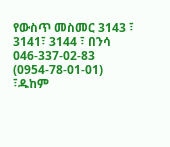የውስጥ መስመር 3143 ፣ 3141፣ 3144 ፣ በንሳ 046-337-02-83 (0954-78-01-01) ፣ዱከም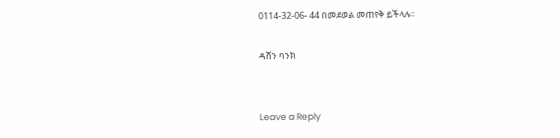0114-32-06- 44 በመደወል መጠየቅ ይችላሉ፡፡

ዳሸን ባንክ


Leave a Reply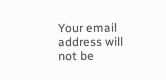Your email address will not be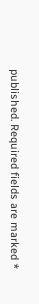published. Required fields are marked *